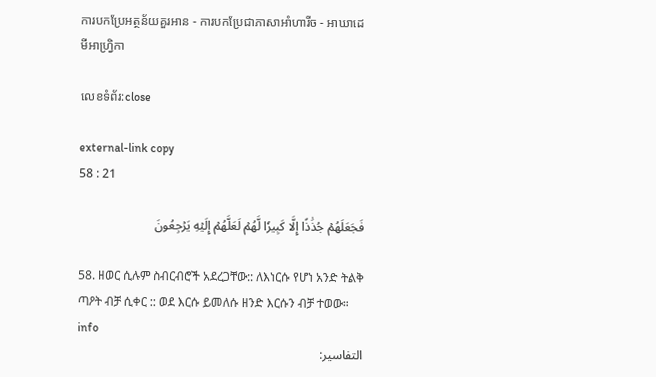ការបកប្រែអត្ថន័យគួរអាន - ការបកប្រែជាភាសាអាំហារីច - អាឃាដេមីអាហ្វ្រិកា

លេខទំព័រ:close

external-link copy
58 : 21

فَجَعَلَهُمۡ جُذَٰذًا إِلَّا كَبِيرٗا لَّهُمۡ لَعَلَّهُمۡ إِلَيۡهِ يَرۡجِعُونَ

58. ዘወር ሲሉም ስብርብሮች አደረጋቸው:: ለእነርሱ የሆነ አንድ ትልቅ ጣዖት ብቻ ሲቀር :: ወደ እርሱ ይመለሱ ዘንድ እርሱን ብቻ ተወው። info
التفاسير: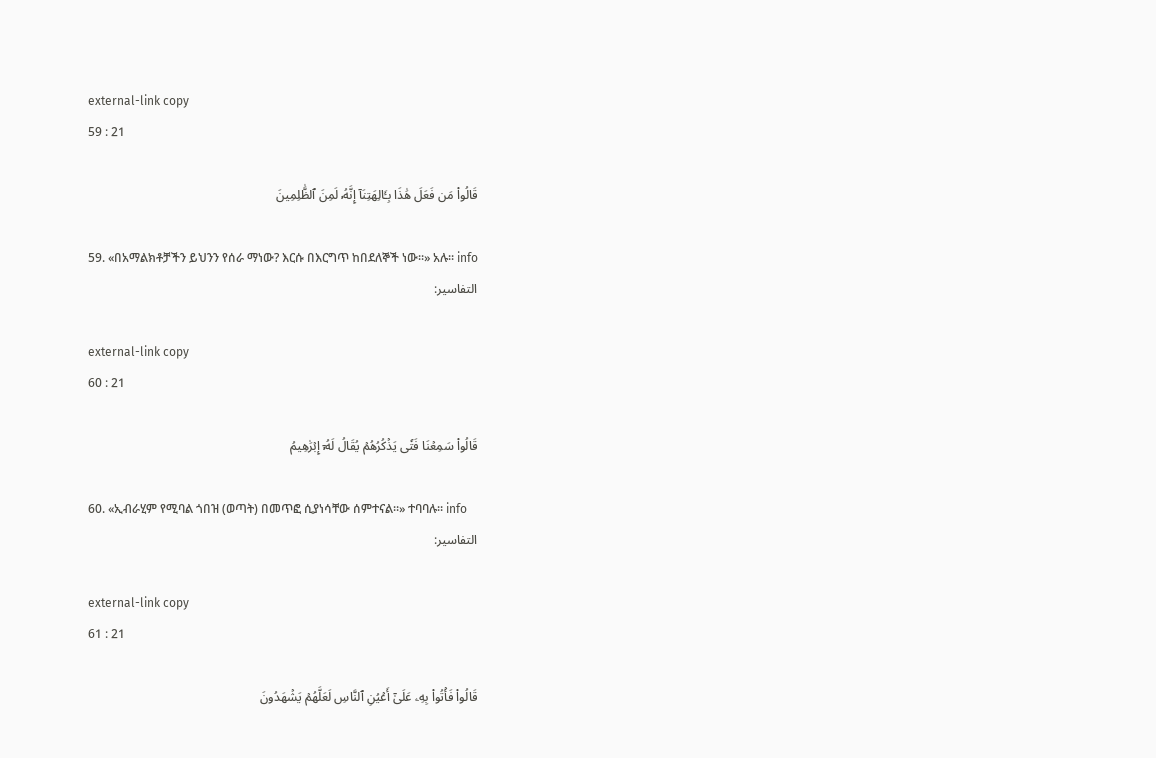external-link copy
59 : 21

قَالُواْ مَن فَعَلَ هَٰذَا بِـَٔالِهَتِنَآ إِنَّهُۥ لَمِنَ ٱلظَّٰلِمِينَ

59. «በአማልክቶቻችን ይህንን የሰራ ማነው? እርሱ በእርግጥ ከበደለኞች ነው።» አሉ። info
التفاسير:

external-link copy
60 : 21

قَالُواْ سَمِعۡنَا فَتٗى يَذۡكُرُهُمۡ يُقَالُ لَهُۥٓ إِبۡرَٰهِيمُ

60. «ኢብራሂም የሚባል ጎበዝ (ወጣት) በመጥፎ ሲያነሳቸው ሰምተናል።» ተባባሉ። info
التفاسير:

external-link copy
61 : 21

قَالُواْ فَأۡتُواْ بِهِۦ عَلَىٰٓ أَعۡيُنِ ٱلنَّاسِ لَعَلَّهُمۡ يَشۡهَدُونَ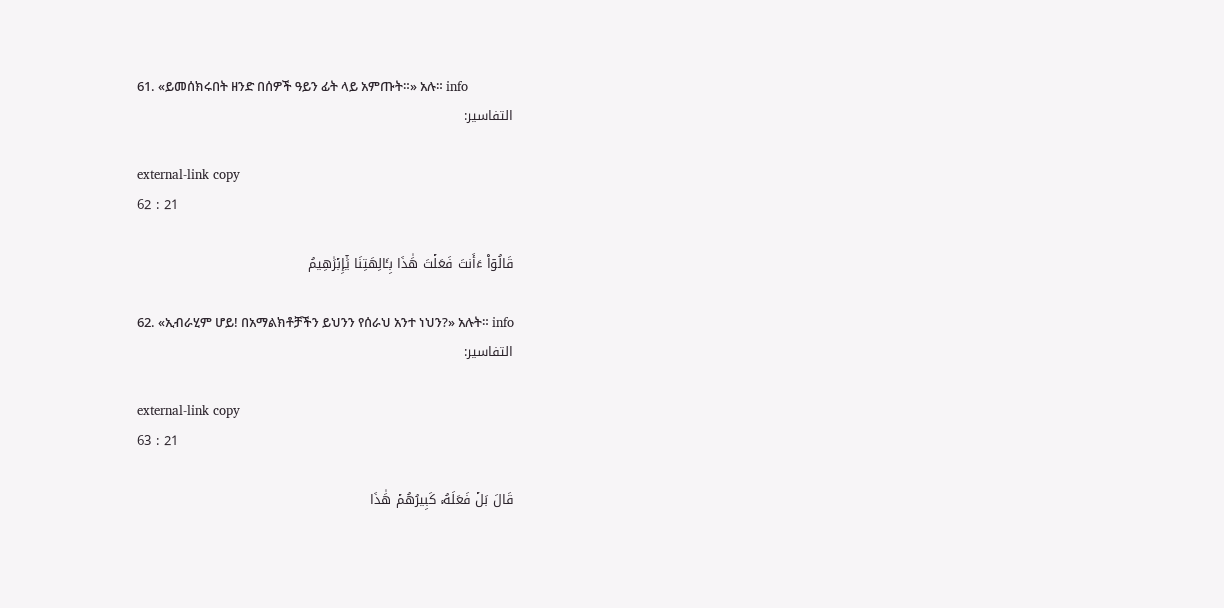61. «ይመሰክሩበት ዘንድ በሰዎች ዓይን ፊት ላይ አምጡት።» አሉ። info
التفاسير:

external-link copy
62 : 21

قَالُوٓاْ ءَأَنتَ فَعَلۡتَ هَٰذَا بِـَٔالِهَتِنَا يَٰٓإِبۡرَٰهِيمُ

62. «ኢብራሂም ሆይ! በአማልክቶቻችን ይህንን የሰራህ አንተ ነህን?» አሉት። info
التفاسير:

external-link copy
63 : 21

قَالَ بَلۡ فَعَلَهُۥ كَبِيرُهُمۡ هَٰذَا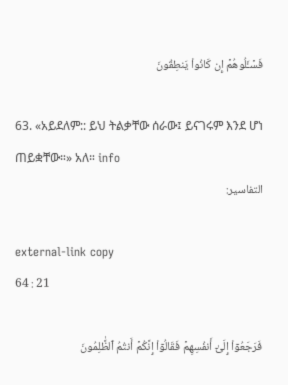فَسۡـَٔلُوهُمۡ إِن كَانُواْ يَنطِقُونَ

63. «አይደለም:: ይህ ትልቃቸው ሰራው፤ ይናገሩም እንደ ሆነ ጠይቋቸው።» አለ። info
التفاسير:

external-link copy
64 : 21

فَرَجَعُوٓاْ إِلَىٰٓ أَنفُسِهِمۡ فَقَالُوٓاْ إِنَّكُمۡ أَنتُمُ ٱلظَّٰلِمُونَ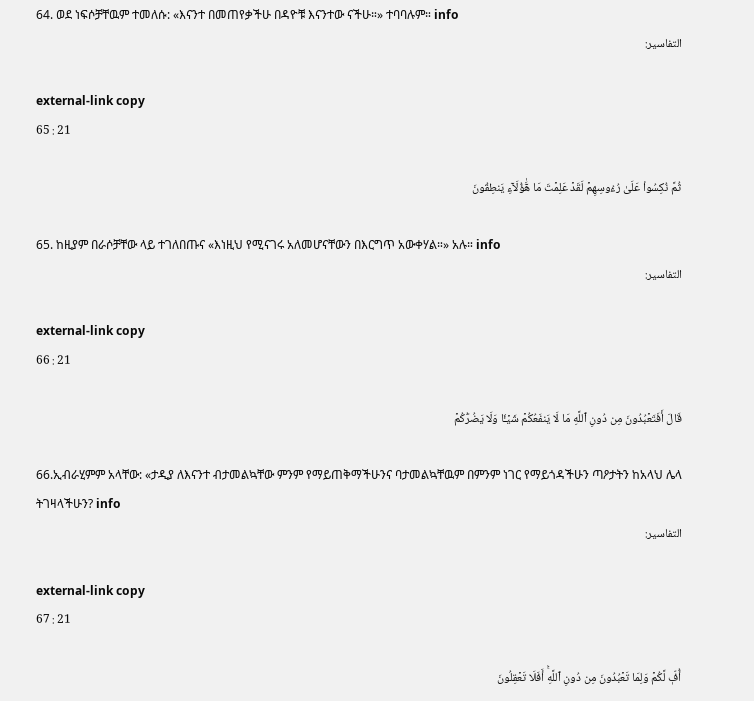64. ወደ ነፍሶቻቸዉም ተመለሱ: «እናንተ በመጠየቃችሁ በዳዮቹ እናንተው ናችሁ።» ተባባሉም። info
التفاسير:

external-link copy
65 : 21

ثُمَّ نُكِسُواْ عَلَىٰ رُءُوسِهِمۡ لَقَدۡ عَلِمۡتَ مَا هَٰٓؤُلَآءِ يَنطِقُونَ

65. ከዚያም በራሶቻቸው ላይ ተገለበጡና «እነዚህ የሚናገሩ አለመሆናቸውን በእርግጥ አውቀሃል።» አሉ። info
التفاسير:

external-link copy
66 : 21

قَالَ أَفَتَعۡبُدُونَ مِن دُونِ ٱللَّهِ مَا لَا يَنفَعُكُمۡ شَيۡـٔٗا وَلَا يَضُرُّكُمۡ

66.ኢብራሂምም አላቸው: «ታዲያ ለእናንተ ብታመልኳቸው ምንም የማይጠቅማችሁንና ባታመልኳቸዉም በምንም ነገር የማይጎዳችሁን ጣዖታትን ከአላህ ሌላ ትገዛላችሁን? info
التفاسير:

external-link copy
67 : 21

أُفّٖ لَّكُمۡ وَلِمَا تَعۡبُدُونَ مِن دُونِ ٱللَّهِۚ أَفَلَا تَعۡقِلُونَ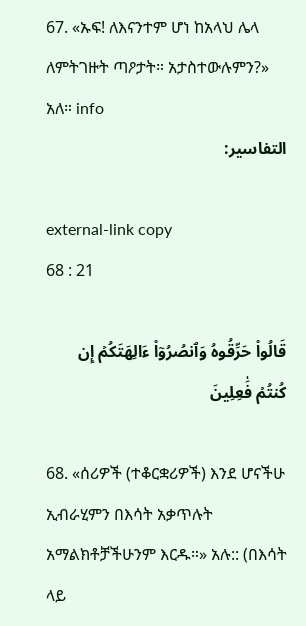67. «ኡፍ! ለእናንተም ሆነ ከአላህ ሌላ ለምትገዙት ጣዖታት። አታስተውሉምን?» አለ። info
التفاسير:

external-link copy
68 : 21

قَالُواْ حَرِّقُوهُ وَٱنصُرُوٓاْ ءَالِهَتَكُمۡ إِن كُنتُمۡ فَٰعِلِينَ

68. «ሰሪዎች (ተቆርቋሪዎች) እንደ ሆናችሁ ኢብራሂምን በእሳት አቃጥሉት አማልክቶቻችሁንም እርዱ።» አሉ:: (በእሳት ላይ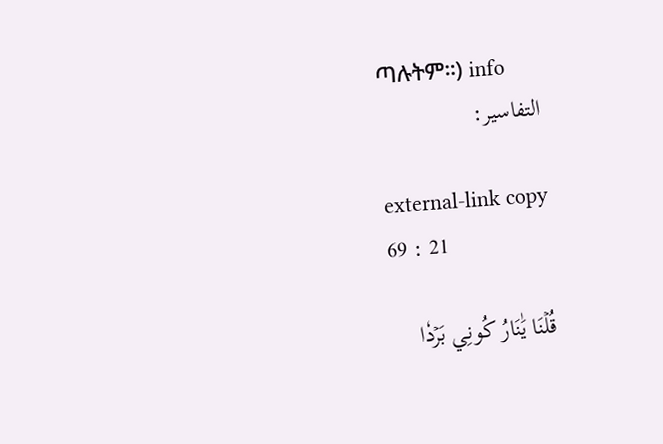ጣሉትም።) info
التفاسير:

external-link copy
69 : 21

قُلۡنَا يَٰنَارُ كُونِي بَرۡدٗا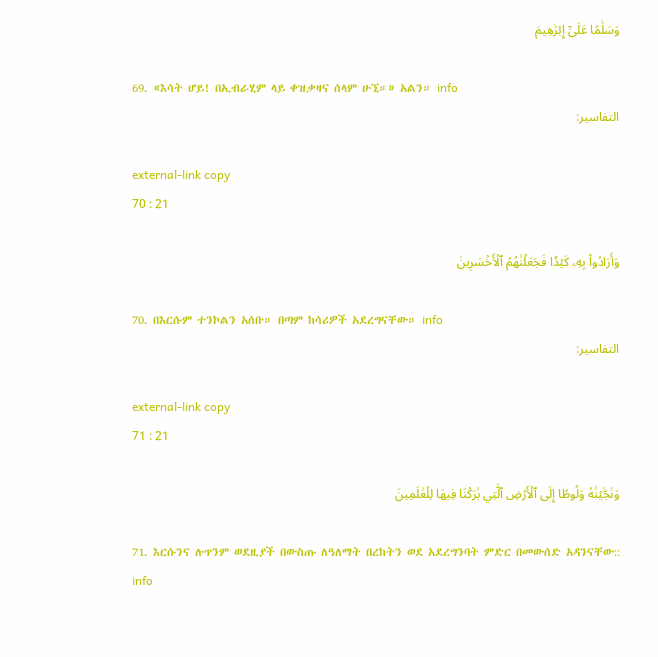وَسَلَٰمًا عَلَىٰٓ إِبۡرَٰهِيمَ

69. «እሳት ሆይ! በኢብራሂም ላይ ቀዝቃዛና ሰላም ሁኚ።» አልን። info
التفاسير:

external-link copy
70 : 21

وَأَرَادُواْ بِهِۦ كَيۡدٗا فَجَعَلۡنَٰهُمُ ٱلۡأَخۡسَرِينَ

70. በእርሱም ተንኮልን አሰቡ። በጣም ከሳሪዎች አደረግናቸው። info
التفاسير:

external-link copy
71 : 21

وَنَجَّيۡنَٰهُ وَلُوطًا إِلَى ٱلۡأَرۡضِ ٱلَّتِي بَٰرَكۡنَا فِيهَا لِلۡعَٰلَمِينَ

71. እርሱንና ሉጥንም ወደዚያች በውስጡ ለዓለማት በረከትን ወደ አደረግንባት ምድር በመውሰድ አዳንናቸው:: info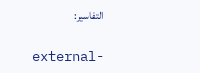التفاسير:

external-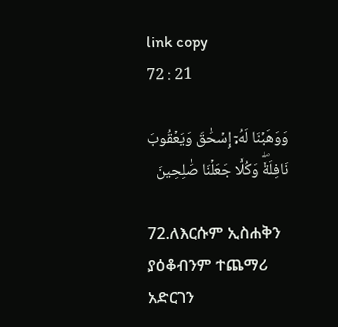link copy
72 : 21

وَوَهَبۡنَا لَهُۥٓ إِسۡحَٰقَ وَيَعۡقُوبَ نَافِلَةٗۖ وَكُلّٗا جَعَلۡنَا صَٰلِحِينَ

72.ለእርሱም ኢስሐቅን ያዕቆብንም ተጨማሪ አድርገን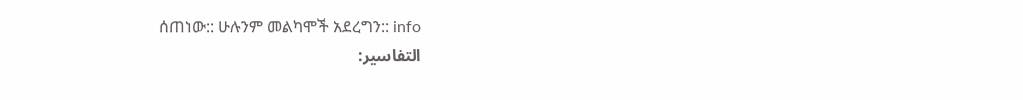ሰጠነው:: ሁሉንም መልካሞች አደረግን:: info
التفاسير: